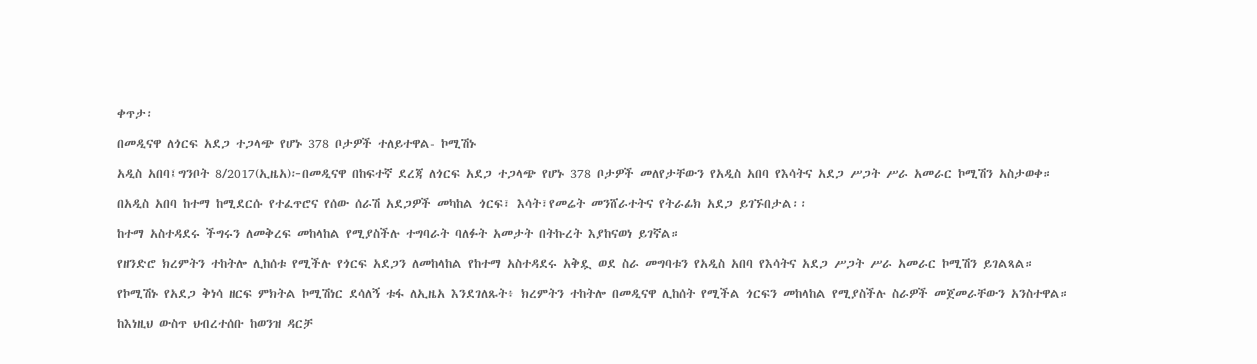ቀጥታ፡

በመዲናዋ ለጎርፍ አደጋ ተጋላጭ የሆኑ 378 ቦታዎች ተለይተዋል- ኮሚሽኑ

አዲስ አበባ፤ግንቦት 8/2017(ኢዜአ)፦በመዲናዋ በከፍተኛ ደረጃ ለጎርፍ አደጋ ተጋላጭ የሆኑ 378 ቦታዎች መለየታቸውን የአዲስ አበባ የእሳትና አደጋ ሥጋት ሥራ አመራር ኮሚሽን አስታወቀ።

በአዲስ አበባ ከተማ ከሚደርሱ የተፈጥሮና የሰው ሰራሽ አደጋዎች መካከል ጎርፍ፣ እሳት፣የመሬት መንሸራተትና የትራፊክ አደጋ ይገኙበታል፡፡

ከተማ አስተዳደሩ ችግሩን ለመቅረፍ መከላከል የሚያስችሉ ተግባራት ባለፉት አመታት በትኩረት እያከናወነ ይገኛል።

የዘንድሮ ክረምትን ተከትሎ ሊከሰቱ የሚችሉ የጎርፍ አደጋን ለመከላከል የከተማ አስተዳደሩ አቅዷ ወደ ስራ መግባቱን የአዲስ አበባ የእሳትና አደጋ ሥጋት ሥራ አመራር ኮሚሽን ይገልጻል።

የኮሚሽኑ የአደጋ ቅነሳ ዘርፍ ምክትል ኮሚሽነር ደሳለኝ ቱፋ ለኢዜአ እንደገለጹት፥ ክረምትን ተከትሎ በመዲናዋ ሊከሰት የሚችል ጎርፍን መከላከል የሚያስችሉ ስራዎች መጀመራቸውን አንስተዋል።

ከእነዚህ ውስጥ ህብረተሰቡ ከወንዝ ዳርቻ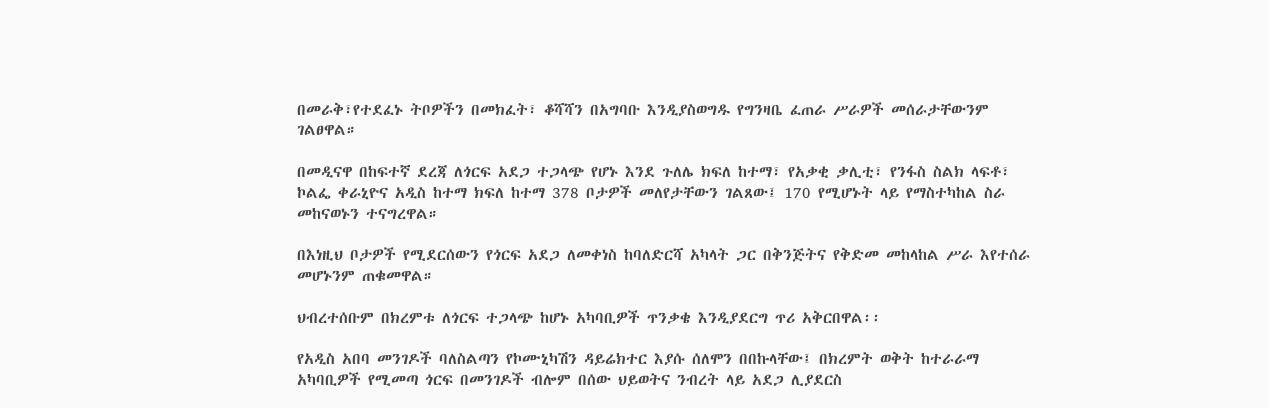በመራቅ፣የተደፈኑ ትቦዎችን በመክፈት፣ ቆሻሻን በአግባቡ እንዲያስወግዱ የግንዛቤ ፈጠራ ሥራዎች መሰራታቸውንም ገልፀዋል።

በመዲናዋ በከፍተኛ ደረጃ ለጎርፍ አደጋ ተጋላጭ የሆኑ እንደ ጉለሌ ክፍለ ከተማ፣ የአቃቂ ቃሊቲ፣ የንፋስ ስልክ ላፍቶ፣ ኮልፌ ቀራኒዮና አዲስ ከተማ ክፍለ ከተማ 378 ቦታዎች መለየታቸውን ገልጸው፤ 170 የሚሆኑት ላይ የማስተካከል ስራ መከናወኑን ተናግረዋል።

በእነዚህ ቦታዎች የሚደርሰውን የጎርፍ አደጋ ለመቀነስ ከባለድርሻ አካላት ጋር በቅንጅትና የቅድመ መከላከል ሥራ እየተሰራ መሆኑንም ጠቁመዋል።

ህብረተሰቡም በክረምቱ ለጎርፍ ተጋላጭ ከሆኑ አካባቢዎች ጥንቃቄ እንዲያደርግ ጥሪ አቅርበዋል፡፡

የአዲስ አበባ መንገዶች ባለስልጣን የኮሙኒካሽን ዳይሬክተር እያሱ ሰለሞን በበኩላቸው፤ በክረምት ወቅት ከተራራማ አካባቢዎች የሚመጣ ጎርፍ በመንገዶች ብሎም በሰው ህይወትና ንብረት ላይ አደጋ ሊያደርስ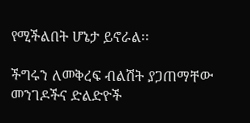የሚችልበት ሆኔታ ይኖራል፡፡

ችግሩን ለመቅረፍ ብልሽት ያጋጠማቸው መንገዶችና ድልድዮች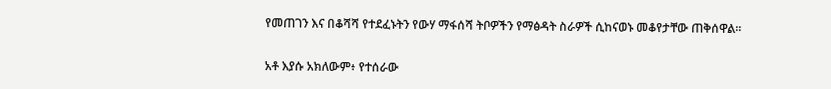የመጠገን እና በቆሻሻ የተደፈኑትን የውሃ ማፋሰሻ ትቦዎችን የማፅዳት ስራዎች ሲከናወኑ መቆየታቸው ጠቅሰዋል፡፡

አቶ እያሱ አክለውም፥ የተሰራው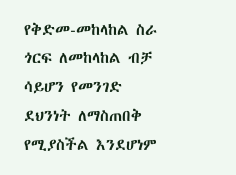የቅድመ-መከላከል ስራ ጎርፍ ለመከላከል ብቻ ሳይሆን የመንገድ ደህንነት ለማስጠበቅ የሚያስችል እንደሆነም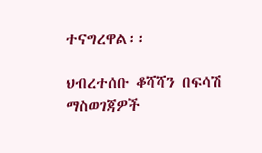ተናግረዋል፡፡

ህብረተሰቡ ቆሻሻን በፍሳሽ ማስወገጃዎች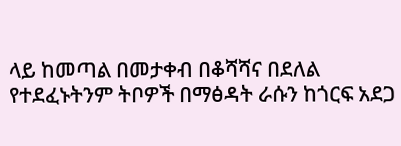ላይ ከመጣል በመታቀብ በቆሻሻና በደለል የተደፈኑትንም ትቦዎች በማፅዳት ራሱን ከጎርፍ አደጋ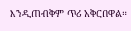እንዲጠብቅም ጥሪ አቅርበዋል።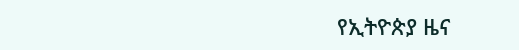የኢትዮጵያ ዜና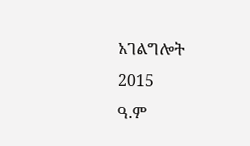አገልግሎት
2015
ዓ.ም